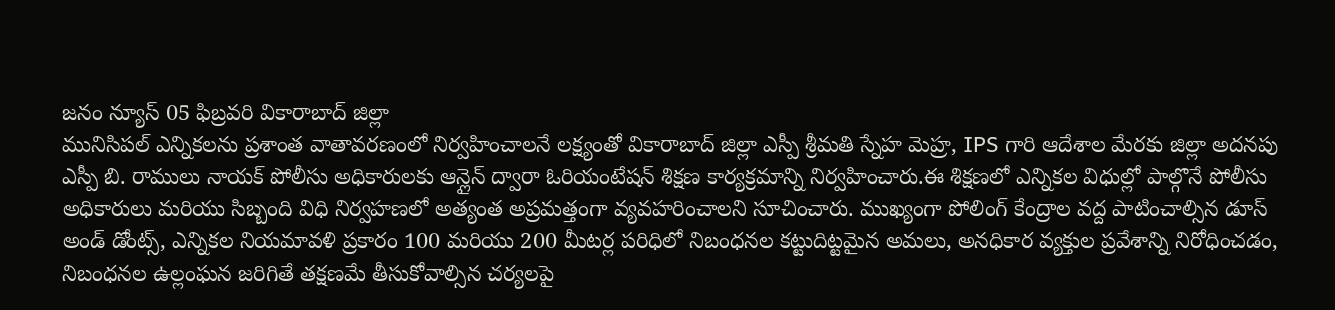జనం న్యూస్ 05 ఫిబ్రవరి వికారాబాద్ జిల్లా
మునిసిపల్ ఎన్నికలను ప్రశాంత వాతావరణంలో నిర్వహించాలనే లక్ష్యంతో వికారాబాద్ జిల్లా ఎస్పీ శ్రీమతి స్నేహ మెహ్ర, IPS గారి ఆదేశాల మేరకు జిల్లా అదనపు ఎస్పీ బి. రాములు నాయక్ పోలీసు అధికారులకు ఆన్లైన్ ద్వారా ఓరియంటేషన్ శిక్షణ కార్యక్రమాన్ని నిర్వహించారు.ఈ శిక్షణలో ఎన్నికల విధుల్లో పాల్గొనే పోలీసు అధికారులు మరియు సిబ్బంది విధి నిర్వహణలో అత్యంత అప్రమత్తంగా వ్యవహరించాలని సూచించారు. ముఖ్యంగా పోలింగ్ కేంద్రాల వద్ద పాటించాల్సిన డూస్ అండ్ డోంట్స్, ఎన్నికల నియమావళి ప్రకారం 100 మరియు 200 మీటర్ల పరిధిలో నిబంధనల కట్టుదిట్టమైన అమలు, అనధికార వ్యక్తుల ప్రవేశాన్ని నిరోధించడం, నిబంధనల ఉల్లంఘన జరిగితే తక్షణమే తీసుకోవాల్సిన చర్యలపై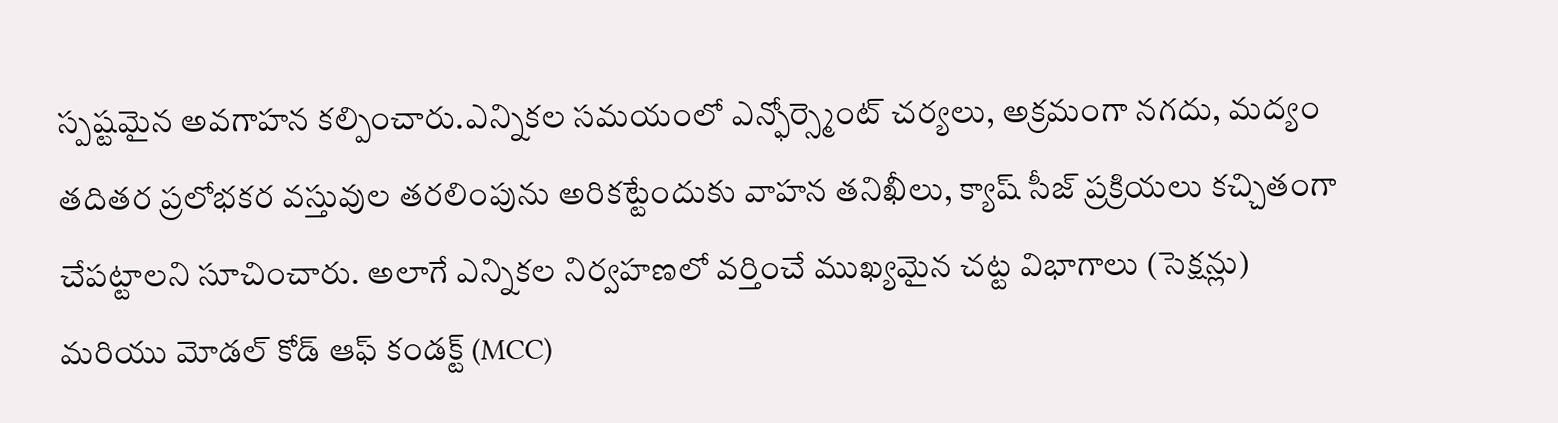స్పష్టమైన అవగాహన కల్పించారు.ఎన్నికల సమయంలో ఎన్ఫోర్స్మెంట్ చర్యలు, అక్రమంగా నగదు, మద్యం తదితర ప్రలోభకర వస్తువుల తరలింపును అరికట్టేందుకు వాహన తనిఖీలు, క్యాష్ సీజ్ ప్రక్రియలు కచ్చితంగా చేపట్టాలని సూచించారు. అలాగే ఎన్నికల నిర్వహణలో వర్తించే ముఖ్యమైన చట్ట విభాగాలు (సెక్షన్లు) మరియు మోడల్ కోడ్ ఆఫ్ కండక్ట్ (MCC)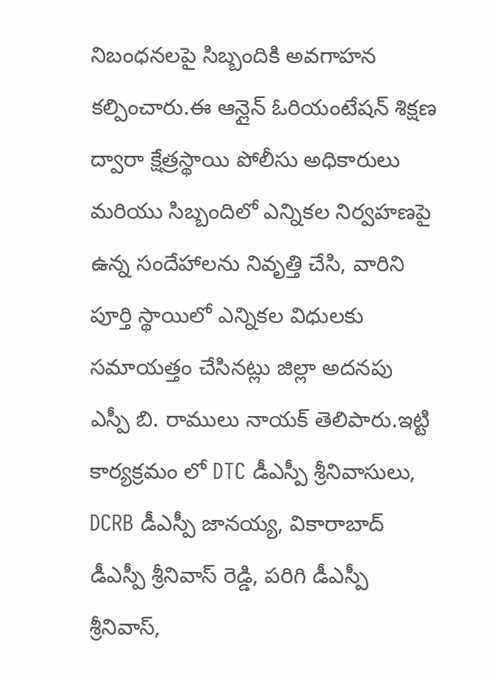నిబంధనలపై సిబ్బందికి అవగాహన కల్పించారు.ఈ ఆన్లైన్ ఓరియంటేషన్ శిక్షణ ద్వారా క్షేత్రస్థాయి పోలీసు అధికారులు మరియు సిబ్బందిలో ఎన్నికల నిర్వహణపై ఉన్న సందేహాలను నివృత్తి చేసి, వారిని పూర్తి స్థాయిలో ఎన్నికల విధులకు సమాయత్తం చేసినట్లు జిల్లా అదనపు ఎస్పీ బి. రాములు నాయక్ తెలిపారు.ఇట్టి కార్యక్రమం లో DTC డీఎస్పీ శ్రీనివాసులు, DCRB డీఎస్పీ జానయ్య, వికారాబాద్ డీఎస్పీ శ్రీనివాస్ రెడ్డి, పరిగి డీఎస్పీ శ్రీనివాస్,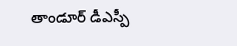తాండూర్ డీఎస్పీ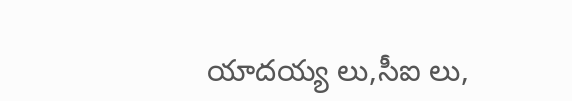యాదయ్య లు,సీఐ లు,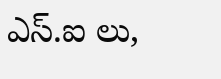ఎస్.ఐ లు,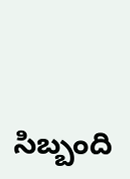సిబ్బంది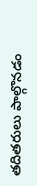తదితరులు పాల్గొనడం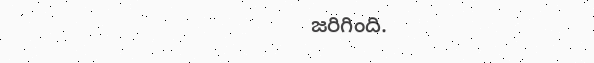జరిగింది.